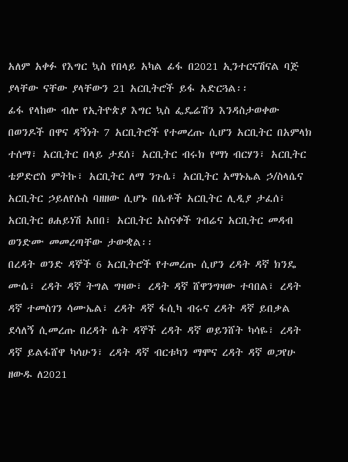አለም አቀፉ የእግር ኳስ የበላይ አካል ፊፋ በ2021 ኢንተርናሽናል ባጅ ያላቸው ናቸው ያላቸውን 21 አርቢትሮች ይፋ አድርጓል፡፡
ፊፋ የላከው ብሎ የኢትዮጵያ እግር ኳስ ፌዴሬሽን እንዳስታወቀው በወንዶች በዋና ዳኝነት 7 አርቢትሮች የተመረጡ ሲሆን አርቢትር በአምላክ ተሰማ፣ አርቢትር በላይ ታደሰ፣ አርቢትር ብሩክ የማነ ብርሃን፣ አርቢትር ቴዎድሮስ ምትኩ፣ አርቢትር ለማ ንጉሴ፣ አርቢትር አማኑኤል ኃ/ስላሴና አርቢትር ኃይለየሱስ ባዘዘው ሲሆኑ በሴቶች አርቢትር ሊዲያ ታፈሰ፣ አርቢትር ፀሐይነሽ አበበ፣ አርቢትር አስናቀች ገብሬና አርቢትር መዳብ ወንድሙ መመረጣቸው ታውቋል፡፡
በረዳት ወንድ ዳኞች 6 አርቢትሮች የተመረጡ ሲሆን ረዳት ዳኛ ክንዴ ሙሴ፣ ረዳት ዳኛ ትግል ግዛው፣ ረዳት ዳኛ ሸዋንግዛው ተባበል፣ ረዳት ዳኛ ተመስገን ሳሙኤል፣ ረዳት ዳኛ ፋሲካ ብሩና ረዳት ዳኛ ይበቃል ደሳለኝ ሲመረጡ በረዳት ሴት ዳኞች ረዳት ዳኛ ወይንሸት ካሳዬ፣ ረዳት ዳኛ ይልፋሸዋ ካሳሁን፣ ረዳት ዳኛ ብርቱካን ማሞና ረዳት ዳኛ ወጋየሁ ዘውዱ ለ2021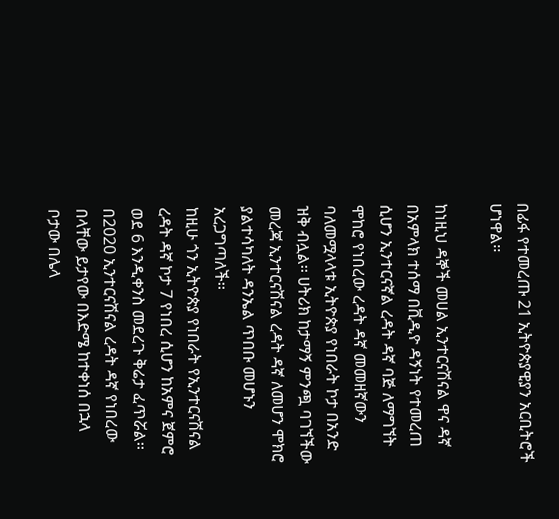በፊፋ የተመረጡ 21 ኢትዮጵያዊያን አርቢትሮች ሆነዋል፡፡

ከነዚህ ዳኞች መሀል ኢንተርናሽናል ዋና ዳኛ በአምላክ ተሰማ በቪዲዮ ዳኝነት የተመረጠ ሲሆን ኢንተርናኛል ረዳት ዳኛ ባጅ ለማግኘት ሞከሮ የነበረው ረዳት ዳኛ መመዘኛውን ባለመሟላላቱ ኢትዮጵያ የነበራት ኮታ በአንድ ዝቅ ብሏል፡፡ ሀትሪክ ከታማኝ ምንጯ ባገኘችው መረጃ ኢንተርናሽናል ረዳት ዳኛ ለመሆን ሞክሮ ያልተሳካለት ዳንኤል ጥበቡ መሆኑን አረጋግጣለች፡፡
ከዚሁ ጎን ኢትዮጵያ የነበራት የኢንተርናሽናል ረዳት ዳኛ ኮታ 7 የነበረ ሲሆን ከአምና ጀምሮ ወደ 6 እንዲቀንስ መደረጉ ቅሬታ ፈጥሯል፡፡ በ2020 ኢንተርናሽናል ረዳት ዳኛ የነበረው በላቸው ይታየው በእድሜ ከተቀነሰ በኋላ ቦታው በሌላ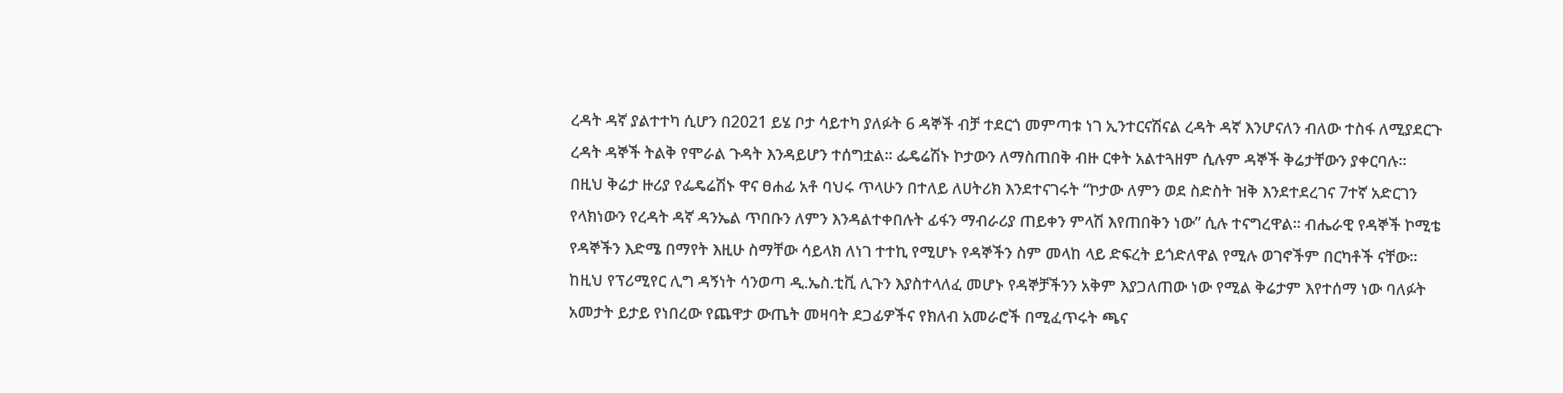ረዳት ዳኛ ያልተተካ ሲሆን በ2021 ይሄ ቦታ ሳይተካ ያለፉት 6 ዳኞች ብቻ ተደርጎ መምጣቱ ነገ ኢንተርናሽናል ረዳት ዳኛ እንሆናለን ብለው ተስፋ ለሚያደርጉ ረዳት ዳኞች ትልቅ የሞራል ጉዳት እንዳይሆን ተሰግቷል፡፡ ፌዴሬሽኑ ኮታውን ለማስጠበቅ ብዙ ርቀት አልተጓዘም ሲሉም ዳኞች ቅሬታቸውን ያቀርባሉ፡፡
በዚህ ቅሬታ ዙሪያ የፌዴሬሽኑ ዋና ፀሐፊ አቶ ባህሩ ጥላሁን በተለይ ለሀትሪክ እንደተናገሩት “ኮታው ለምን ወደ ስድስት ዝቅ እንደተደረገና 7ተኛ አድርገን የላክነውን የረዳት ዳኛ ዳንኤል ጥበቡን ለምን እንዳልተቀበሉት ፊፋን ማብራሪያ ጠይቀን ምላሽ እየጠበቅን ነው” ሲሉ ተናግረዋል፡፡ ብሔራዊ የዳኞች ኮሚቴ የዳኞችን እድሜ በማየት እዚሁ ስማቸው ሳይላክ ለነገ ተተኪ የሚሆኑ የዳኞችን ስም መላከ ላይ ድፍረት ይጎድለዋል የሚሉ ወገኖችም በርካቶች ናቸው፡፡
ከዚህ የፕሪሚየር ሊግ ዳኝነት ሳንወጣ ዲ.ኤስ.ቲቪ ሊጉን እያስተላለፈ መሆኑ የዳኞቻችንን አቅም እያጋለጠው ነው የሚል ቅሬታም እየተሰማ ነው ባለፉት አመታት ይታይ የነበረው የጨዋታ ውጤት መዛባት ደጋፊዎችና የክለብ አመራሮች በሚፈጥሩት ጫና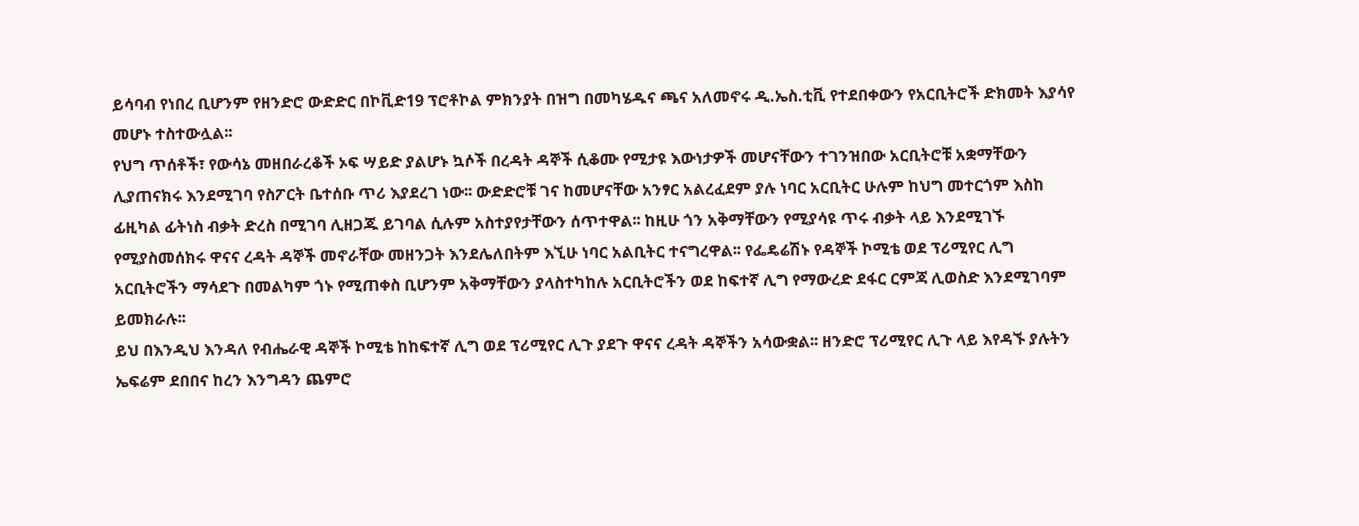ይሳባብ የነበረ ቢሆንም የዘንድሮ ውድድር በኮቪድ19 ፕሮቶኮል ምክንያት በዝግ በመካሄዱና ጫና አለመኖሩ ዲ.ኤስ.ቲቪ የተደበቀውን የአርቢትሮች ድክመት እያሳየ መሆኑ ተስተውሏል፡፡
የህግ ጥሰቶች፣ የውሳኔ መዘበራረቆች ኦፍ ሣይድ ያልሆኑ ኳሶች በረዳት ዳኞች ሲቆሙ የሚታዩ እውነታዎች መሆናቸውን ተገንዝበው አርቢትሮቹ አቋማቸውን ሊያጠናክሩ እንደሚገባ የስፖርት ቤተሰቡ ጥሪ እያደረገ ነው፡፡ ውድድሮቹ ገና ከመሆናቸው አንፃር አልረፈደም ያሉ ነባር አርቢትር ሁሉም ከህግ መተርጎም እስከ ፊዚካል ፊትነስ ብቃት ድረስ በሚገባ ሊዘጋጁ ይገባል ሲሉም አስተያየታቸውን ሰጥተዋል፡፡ ከዚሁ ጎን አቅማቸውን የሚያሳዩ ጥሩ ብቃት ላይ እንደሚገኙ የሚያስመሰክሩ ዋናና ረዳት ዳኞች መኖራቸው መዘንጋት እንደሌለበትም እኚሁ ነባር አልቢትር ተናግረዋል፡፡ የፌዴሬሽኑ የዳኞች ኮሚቴ ወደ ፕሪሚየር ሊግ አርቢትሮችን ማሳደጉ በመልካም ጎኑ የሚጠቀስ ቢሆንም አቅማቸውን ያላስተካከሉ አርቢትሮችን ወደ ከፍተኛ ሊግ የማውረድ ደፋር ርምጃ ሊወስድ እንደሚገባም ይመክራሉ፡፡
ይህ በእንዲህ እንዳለ የብሔራዊ ዳኞች ኮሚቴ ከከፍተኛ ሊግ ወደ ፕሪሚየር ሊጉ ያደጉ ዋናና ረዳት ዳኞችን አሳውቋል፡፡ ዘንድሮ ፕሪሚየር ሊጉ ላይ እየዳኙ ያሉትን ኤፍሬም ደበበና ከረን እንግዳን ጨምሮ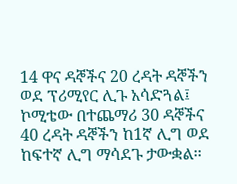14 ዋና ዳኞችና 20 ረዳት ዳኞችን ወደ ፕሪሚየር ሊጉ አሳድጓል፤ ኮሚቴው በተጨማሪ 30 ዳኞችና 40 ረዳት ዳኞችን ከ1ኛ ሊግ ወደ ከፍተኛ ሊግ ማሳደጉ ታውቋል፡፡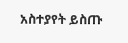አስተያየት ይስጡ